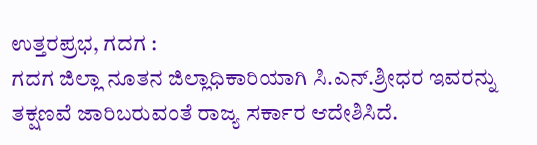ಉತ್ತರಪ್ರಭ, ಗದಗ :
ಗದಗ ಜಿಲ್ಲಾ ನೂತನ ಜಿಲ್ಲಾಧಿಕಾರಿಯಾಗಿ ಸಿ.ಎನ್.ಶ್ರೀಧರ ಇವರನ್ನು ತಕ್ಷಣವೆ ಜಾರಿಬರುವಂತೆ ರಾಜ್ಯ ಸರ್ಕಾರ ಆದೇಶಿಸಿದೆ.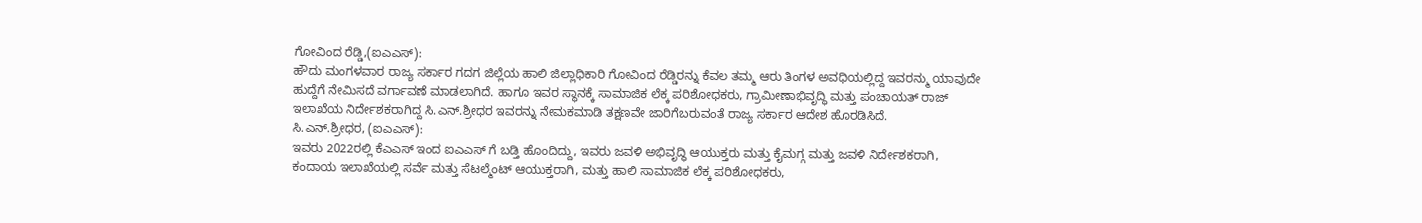ಗೋವಿಂದ ರೆಡ್ಡಿ,(ಐಎಎಸ್):
ಹೌದು ಮಂಗಳವಾರ ರಾಜ್ಯ ಸರ್ಕಾರ ಗದಗ ಜಿಲ್ಲೆಯ ಹಾಲಿ ಜಿಲ್ಲಾಧಿಕಾರಿ ಗೋವಿಂದ ರೆಡ್ಡಿರನ್ನು ಕೆವಲ ತಮ್ಮ ಆರು ತಿಂಗಳ ಅವಧಿಯಲ್ಲಿದ್ದ ಇವರನ್ಮು ಯಾವುದೇ ಹುದ್ದೆಗೆ ನೇಮಿಸದೆ ವರ್ಗಾವಣೆ ಮಾಡಲಾಗಿದೆ. ಹಾಗೂ ಇವರ ಸ್ಥಾನಕ್ಕೆ ಸಾಮಾಜಿಕ ಲೆಕ್ಕ ಪರಿಶೋಧಕರು, ಗ್ರಾಮೀಣಾಭಿವೃದ್ಧಿ ಮತ್ತು ಪಂಚಾಯತ್ ರಾಜ್ ಇಲಾಖೆಯ ನಿರ್ದೇಶಕರಾಗಿದ್ದ ಸಿ.ಎನ್.ಶ್ರೀಧರ ಇವರನ್ನು ನೇಮಕಮಾಡಿ ತಕ್ಷಣವೇ ಜಾರಿಗೆಬರುವಂತೆ ರಾಜ್ಯ ಸರ್ಕಾರ ಆದೇಶ ಹೊರಡಿಸಿದೆ.
ಸಿ.ಎನ್.ಶ್ರೀಧರ, (ಐಎಎಸ್):
ಇವರು 2022ರಲ್ಲಿ ಕೆಎಎಸ್ ಇಂದ ಐಎಎಸ್ ಗೆ ಬಡ್ತಿ ಹೊಂದಿದ್ದು, ಇವರು ಜವಳಿ ಅಭಿವೃದ್ಧಿ ಆಯುಕ್ತರು ಮತ್ತು ಕೈಮಗ್ಗ ಮತ್ತು ಜವಳಿ ನಿರ್ದೇಶಕರಾಗಿ, ಕಂದಾಯ ಇಲಾಖೆಯಲ್ಲಿ ಸರ್ವೆ ಮತ್ತು ಸೆಟಲ್ಮೆಂಟ್ ಆಯುಕ್ತರಾಗಿ, ಮತ್ತು ಹಾಲಿ ಸಾಮಾಜಿಕ ಲೆಕ್ಕ ಪರಿಶೋಧಕರು,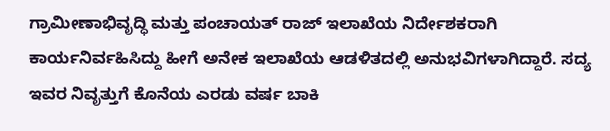ಗ್ರಾಮೀಣಾಭಿವೃದ್ಧಿ ಮತ್ತು ಪಂಚಾಯತ್ ರಾಜ್ ಇಲಾಖೆಯ ನಿರ್ದೇಶಕರಾಗಿ ಕಾರ್ಯನಿರ್ವಹಿಸಿದ್ದು ಹೀಗೆ ಅನೇಕ ಇಲಾಖೆಯ ಆಡಳಿತದಲ್ಲಿ ಅನುಭವಿಗಳಾಗಿದ್ದಾರೆ. ಸದ್ಯ ಇವರ ನಿವೃತ್ತುಗೆ ಕೊನೆಯ ಎರಡು ವರ್ಷ ಬಾಕಿ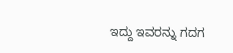ಇದ್ದು ಇವರನ್ನು ಗದಗ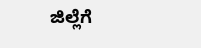ಜಿಲ್ಲೆಗೆ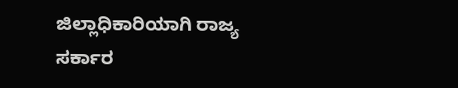ಜಿಲ್ಲಾಧಿಕಾರಿಯಾಗಿ ರಾಜ್ಯ ಸರ್ಕಾರ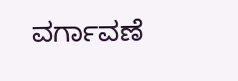ವರ್ಗಾವಣೆ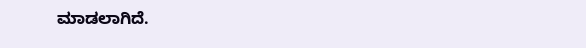ಮಾಡಲಾಗಿದೆ.